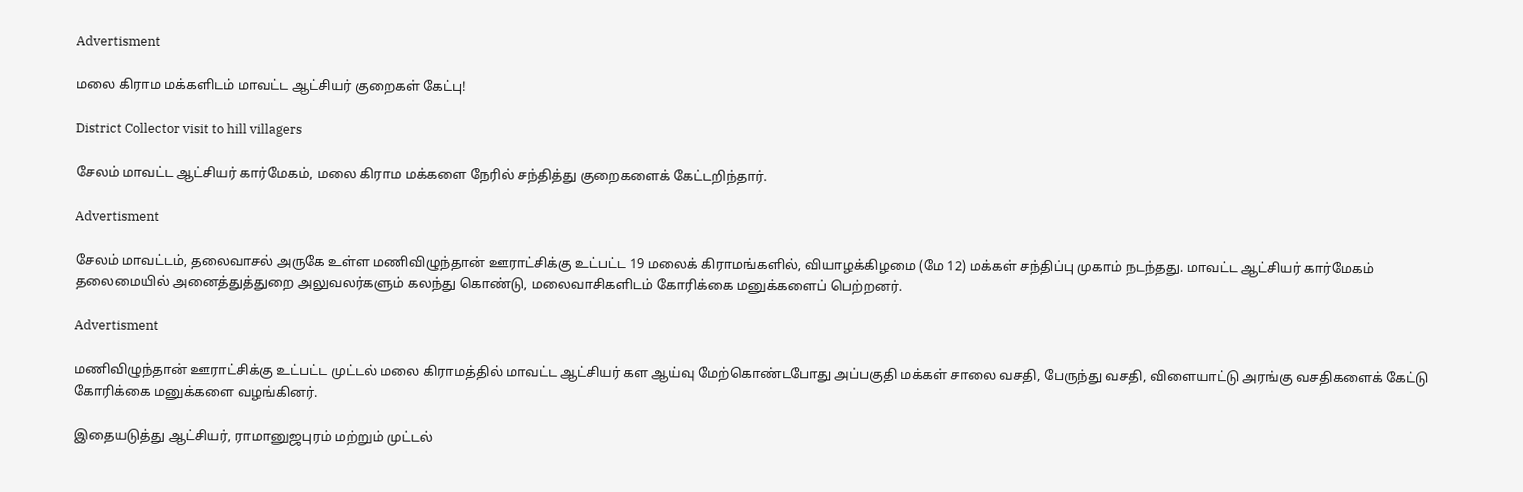Advertisment

மலை கிராம மக்களிடம் மாவட்ட ஆட்சியர் குறைகள் கேட்பு!

District Collector visit to hill villagers

சேலம் மாவட்ட ஆட்சியர் கார்மேகம், மலை கிராம மக்களை நேரில் சந்தித்து குறைகளைக் கேட்டறிந்தார்.

Advertisment

சேலம் மாவட்டம், தலைவாசல் அருகே உள்ள மணிவிழுந்தான் ஊராட்சிக்கு உட்பட்ட 19 மலைக் கிராமங்களில், வியாழக்கிழமை (மே 12) மக்கள் சந்திப்பு முகாம் நடந்தது. மாவட்ட ஆட்சியர் கார்மேகம் தலைமையில் அனைத்துத்துறை அலுவலர்களும் கலந்து கொண்டு, மலைவாசிகளிடம் கோரிக்கை மனுக்களைப் பெற்றனர்.

Advertisment

மணிவிழுந்தான் ஊராட்சிக்கு உட்பட்ட முட்டல் மலை கிராமத்தில் மாவட்ட ஆட்சியர் கள ஆய்வு மேற்கொண்டபோது அப்பகுதி மக்கள் சாலை வசதி, பேருந்து வசதி, விளையாட்டு அரங்கு வசதிகளைக் கேட்டு கோரிக்கை மனுக்களை வழங்கினர்.

இதையடுத்து ஆட்சியர், ராமானுஜபுரம் மற்றும் முட்டல்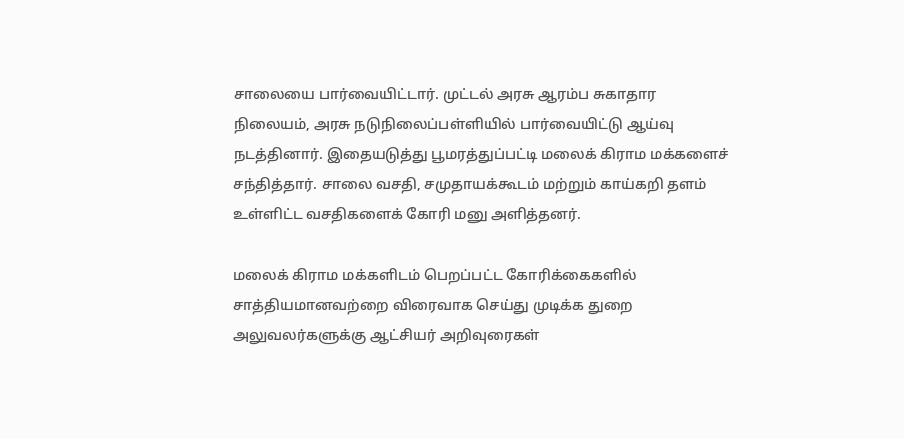சாலையை பார்வையிட்டார். முட்டல் அரசு ஆரம்ப சுகாதார நிலையம், அரசு நடுநிலைப்பள்ளியில் பார்வையிட்டு ஆய்வு நடத்தினார். இதையடுத்து பூமரத்துப்பட்டி மலைக் கிராம மக்களைச் சந்தித்தார். சாலை வசதி, சமுதாயக்கூடம் மற்றும் காய்கறி தளம் உள்ளிட்ட வசதிகளைக் கோரி மனு அளித்தனர்.

மலைக் கிராம மக்களிடம் பெறப்பட்ட கோரிக்கைகளில் சாத்தியமானவற்றை விரைவாக செய்து முடிக்க துறை அலுவலர்களுக்கு ஆட்சியர் அறிவுரைகள்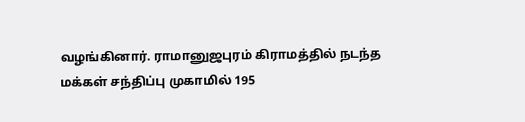வழங்கினார். ராமானுஜபுரம் கிராமத்தில் நடந்த மக்கள் சந்திப்பு முகாமில் 195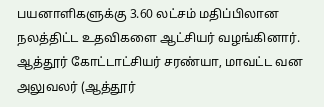பயனாளிகளுக்கு 3.60 லட்சம் மதிப்பிலான நலத்திட்ட உதவிகளை ஆட்சியர் வழங்கினார். ஆத்தூர் கோட்டாட்சியர் சரண்யா, மாவட்ட வன அலுவலர் (ஆத்தூர்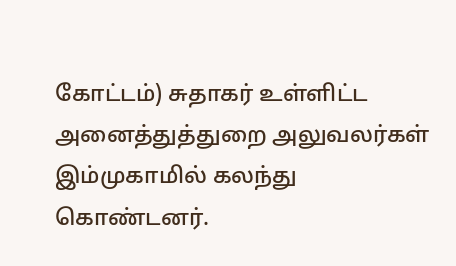கோட்டம்) சுதாகர் உள்ளிட்ட அனைத்துத்துறை அலுவலர்கள் இம்முகாமில் கலந்து கொண்டனர்.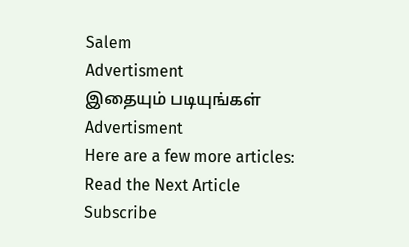Salem
Advertisment
இதையும் படியுங்கள்
Advertisment
Here are a few more articles:
Read the Next Article
Subscribe